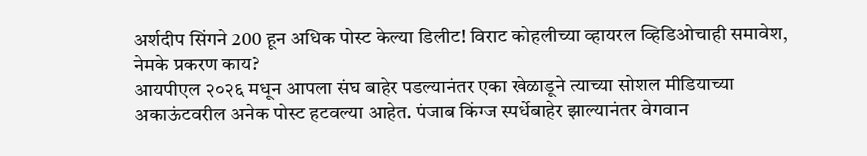अर्शदीप सिंगने 200 हून अधिक पोस्ट केल्या डिलीट! विराट कोहलीच्या व्हायरल व्हिडिओचाही समावेश, नेमके प्रकरण काय?
आयपीएल २०२६ मधून आपला संघ बाहेर पडल्यानंतर एका खेळाडूने त्याच्या सोशल मीडियाच्या अकाऊंटवरील अनेक पोस्ट हटवल्या आहेत. पंजाब किंग्ज स्पर्धेबाहेर झाल्यानंतर वेगवान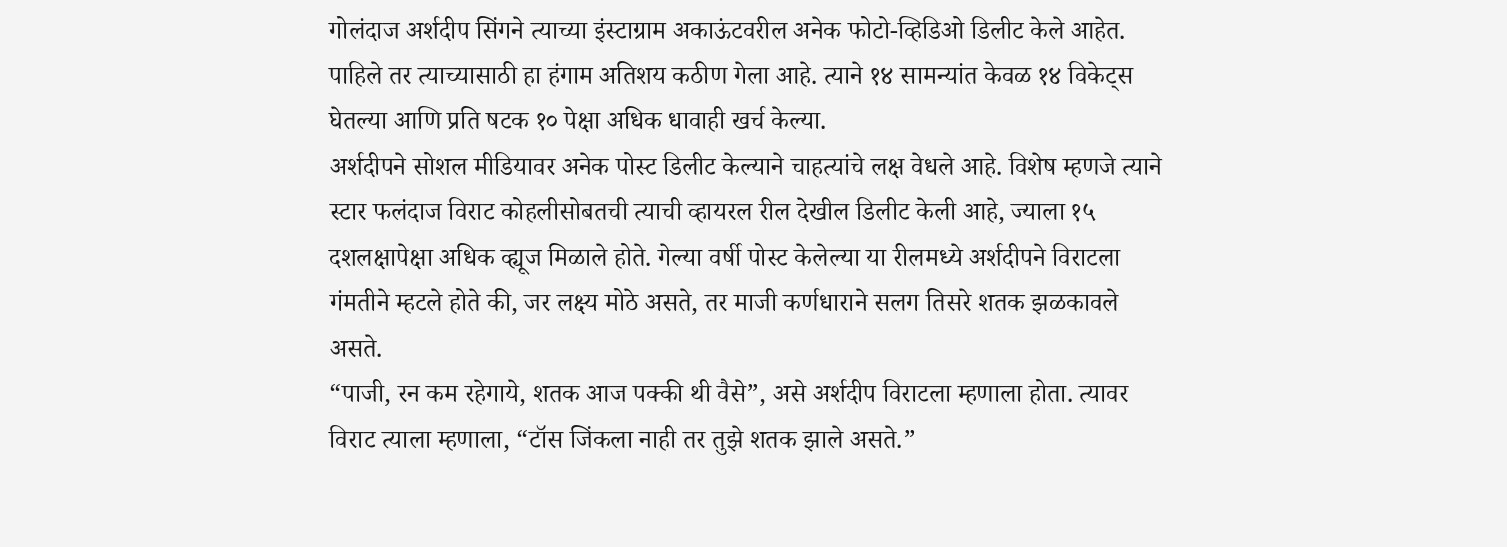गोलंदाज अर्शदीप सिंगने त्याच्या इंस्टाग्राम अकाऊंटवरील अनेक फोटो-व्हिडिओ डिलीट केले आहेत. पाहिले तर त्याच्यासाठी हा हंगाम अतिशय कठीण गेला आहे. त्याने १४ सामन्यांत केवळ १४ विकेट्स घेतल्या आणि प्रति षटक १० पेक्षा अधिक धावाही खर्च केल्या.
अर्शदीपने सोशल मीडियावर अनेक पोस्ट डिलीट केल्याने चाहत्यांचे लक्ष वेधले आहे. विशेष म्हणजे त्याने स्टार फलंदाज विराट कोहलीसोबतची त्याची व्हायरल रील देखील डिलीट केली आहे, ज्याला १५ दशलक्षापेक्षा अधिक व्ह्यूज मिळाले होते. गेल्या वर्षी पोस्ट केलेल्या या रीलमध्ये अर्शदीपने विराटला गंमतीने म्हटले होते की, जर लक्ष्य मोठे असते, तर माजी कर्णधाराने सलग तिसरे शतक झळकावले असते.
“पाजी, रन कम रहेगाये, शतक आज पक्की थी वैसे”, असे अर्शदीप विराटला म्हणाला होता. त्यावर विराट त्याला म्हणाला, “टॉस जिंकला नाही तर तुझे शतक झाले असते.”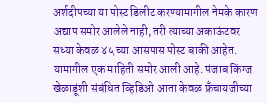अर्शदीपच्या या पोस्ट डिलीट करण्यामागील नेमके कारण अद्याप समोर आलेले नाही, तरी त्याच्या अकाऊंटवर सध्या केवळ ४५ च्या आसपास पोस्ट बाकी आहेत. यामागील एक माहिती समोर आली आहे. पंजाब किंग्ज खेळाडूंशी संबंधित व्हिडिओ आता केवळ फ्रॅंचायजीच्या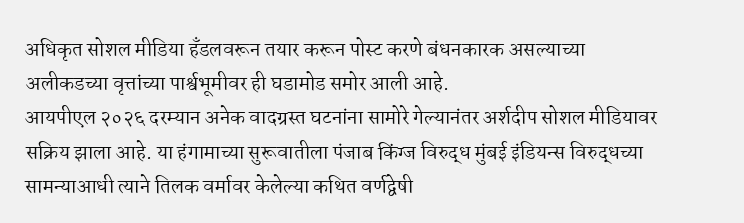अधिकृत सोशल मीडिया हॅंडलवरून तयार करून पोस्ट करणे बंधनकारक असल्याच्या अलीकडच्या वृत्तांच्या पार्श्वभूमीवर ही घडामोड समोर आली आहे.
आयपीएल २०२६ दरम्यान अनेक वादग्रस्त घटनांना सामोरे गेल्यानंतर अर्शदीप सोशल मीडियावर सक्रिय झाला आहे. या हंगामाच्या सुरूवातीला पंजाब किंग्ज विरुद्ध मुंबई इंडियन्स विरुद्धच्या सामन्याआधी त्याने तिलक वर्मावर केलेल्या कथित वर्णद्वेषी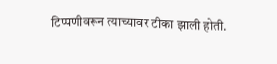टिप्पणीवरून त्याच्यावर टीका झाली होती.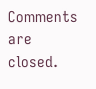Comments are closed.